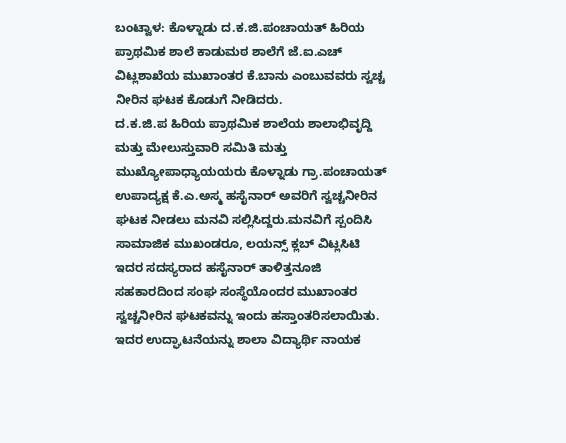ಬಂಟ್ವಾಳ: ಕೊಳ್ನಾಡು ದ.ಕ.ಜಿ.ಪಂಚಾಯತ್ ಹಿರಿಯ ಪ್ರಾಥಮಿಕ ಶಾಲೆ ಕಾಡುಮಠ ಶಾಲೆಗೆ ಜೆ.ಐ.ಎಚ್ ವಿಟ್ಲಶಾಖೆಯ ಮುಖಾಂತರ ಕೆ.ಬಾನು ಎಂಬುವವರು ಸ್ವಚ್ಚ ನೀರಿನ ಘಟಕ ಕೊಡುಗೆ ನೀಡಿದರು.
ದ.ಕ.ಜಿ.ಪ ಹಿರಿಯ ಪ್ರಾಥಮಿಕ ಶಾಲೆಯ ಶಾಲಾಭಿವೃದ್ದಿ ಮತ್ತು ಮೇಲುಸ್ತುವಾರಿ ಸಮಿತಿ ಮತ್ತು ಮುಖ್ಯೋಪಾಧ್ಯಾಯಯರು ಕೊಳ್ನಾಡು ಗ್ರಾ.ಪಂಚಾಯತ್ ಉಪಾದ್ಯಕ್ಷ ಕೆ.ಎ.ಅಸ್ಮ ಹಸೈನಾರ್ ಅವರಿಗೆ ಸ್ವಚ್ಚನೀರಿನ ಘಟಕ ನೀಡಲು ಮನವಿ ಸಲ್ಲಿಸಿದ್ದರು.ಮನವಿಗೆ ಸ್ಪಂದಿಸಿ ಸಾಮಾಜಿಕ ಮುಖಂಡರೂ, ಲಯನ್ಸ್ ಕ್ಲಬ್ ವಿಟ್ಲಸಿಟಿ ಇದರ ಸದಸ್ಯರಾದ ಹಸೈನಾರ್ ತಾಳಿತ್ತನೂಜಿ ಸಹಕಾರದಿಂದ ಸಂಘ ಸಂಸ್ಥೆಯೊಂದರ ಮುಖಾಂತರ ಸ್ವಚ್ಚನೀರಿನ ಘಟಕವನ್ನು ಇಂದು ಹಸ್ತಾಂತರಿಸಲಾಯಿತು. ಇದರ ಉದ್ಘಾಟನೆಯನ್ನು ಶಾಲಾ ವಿದ್ಯಾರ್ಥಿ ನಾಯಕ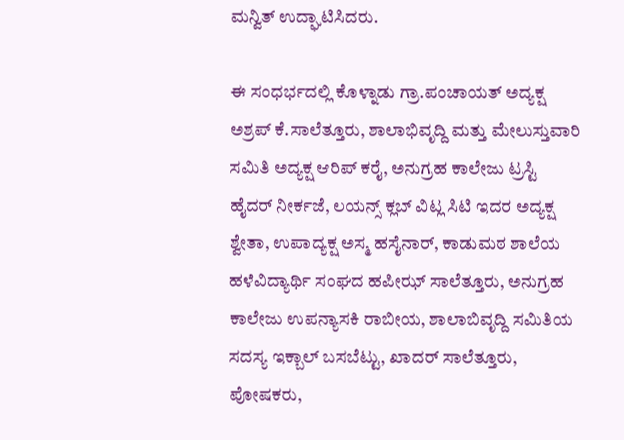ಮನ್ವಿತ್ ಉದ್ಘಾಟಿಸಿದರು.

ಈ ಸಂಧರ್ಭದಲ್ಲಿ ಕೊಳ್ನಾಡು ಗ್ರಾ.ಪಂಚಾಯತ್ ಅದ್ಯಕ್ಷ ಅಶ್ರಪ್ ಕೆ.ಸಾಲೆತ್ತೂರು, ಶಾಲಾಭಿವೃದ್ದಿ ಮತ್ತು ಮೇಲುಸ್ತುವಾರಿ ಸಮಿತಿ ಅದ್ಯಕ್ಷ ಆರಿಪ್ ಕರೈ, ಅನುಗ್ರಹ ಕಾಲೇಜು ಟ್ರಸ್ಟಿ ಹೈದರ್ ನೀರ್ಕಜೆ, ಲಯನ್ಸ್ ಕ್ಲಬ್ ವಿಟ್ಲ ಸಿಟಿ ಇದರ ಅದ್ಯಕ್ಷ ಶ್ವೇತಾ, ಉಪಾದ್ಯಕ್ಷ ಅಸ್ಮ ಹಸೈನಾರ್, ಕಾಡುಮಠ ಶಾಲೆಯ ಹಳೆವಿದ್ಯಾರ್ಥಿ ಸಂಘದ ಹಪೀಝ್ ಸಾಲೆತ್ತೂರು, ಅನುಗ್ರಹ ಕಾಲೇಜು ಉಪನ್ಯಾಸಕಿ ರಾಬೀಯ, ಶಾಲಾಬಿವೃದ್ದಿ ಸಮಿತಿಯ ಸದಸ್ಯ ಇಕ್ಬಾಲ್ ಬಸಬೆಟ್ಟು, ಖಾದರ್ ಸಾಲೆತ್ತೂರು, ಪೋಷಕರು,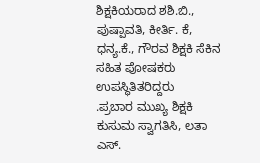ಶಿಕ್ಷಕಿಯರಾದ ಶಶಿ.ಬಿ., ಪುಷ್ಪಾವತಿ, ಕೀರ್ತಿ. ಕೆ, ಧನ್ಯ.ಕೆ., ಗೌರವ ಶಿಕ್ಷಕಿ ಸೆಕಿನ ಸಹಿತ ಪೋಷಕರು ಉಪಸ್ಥಿತಿತರಿದ್ದರು
.ಪ್ರಬಾರ ಮುಖ್ಯ ಶಿಕ್ಷಕಿ ಕುಸುಮ ಸ್ವಾಗತಿಸಿ, ಲತಾ ಎಸ್.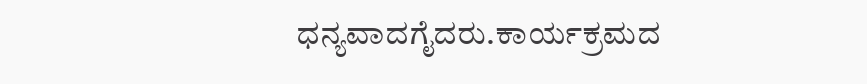ಧನ್ಯವಾದಗೈದರು.ಕಾರ್ಯಕ್ರಮದ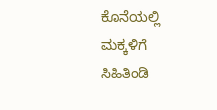ಕೊನೆಯಲ್ಲಿ ಮಕ್ಕಳಿಗೆ ಸಿಹಿತಿಂಡಿ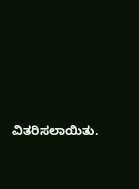ವಿತರಿಸಲಾಯಿತು.